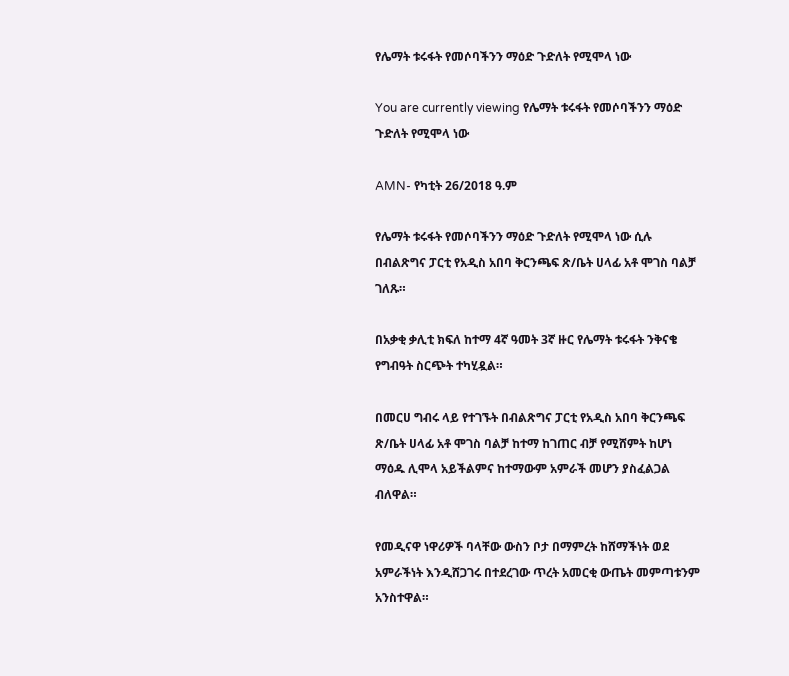የሌማት ቱሩፋት የመሶባችንን ማዕድ ጉድለት የሚሞላ ነው

You are currently viewing የሌማት ቱሩፋት የመሶባችንን ማዕድ ጉድለት የሚሞላ ነው

AMN- የካቲት 26/2018 ዓ.ም

የሌማት ቱሩፋት የመሶባችንን ማዕድ ጉድለት የሚሞላ ነው ሲሉ በብልጽግና ፓርቲ የአዲስ አበባ ቅርንጫፍ ጽ/ቤት ሀላፊ አቶ ሞገስ ባልቻ ገለጹ።

በአቃቂ ቃሊቲ ክፍለ ከተማ 4ኛ ዓመት 3ኛ ዙር የሌማት ቱሩፋት ንቅናቄ የግብዓት ስርጭት ተካሂዷል።

በመርሀ ግብሩ ላይ የተገኙት በብልጽግና ፓርቲ የአዲስ አበባ ቅርንጫፍ ጽ/ቤት ሀላፊ አቶ ሞገስ ባልቻ ከተማ ከገጠር ብቻ የሚሸምት ከሆነ ማዕዱ ሊሞላ አይችልምና ከተማውም አምራች መሆን ያስፈልጋል ብለዋል።

የመዲናዋ ነዋሪዎች ባላቸው ውስን ቦታ በማምረት ከሸማችነት ወደ አምራችነት እንዲሸጋገሩ በተደረገው ጥረት አመርቂ ውጤት መምጣቱንም አንስተዋል።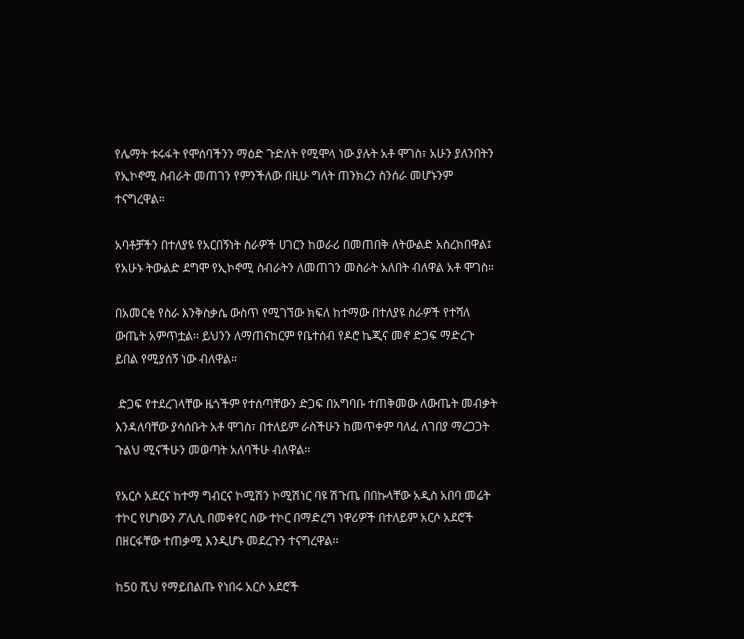የሌማት ቱሩፋት የሞሰባችንን ማዕድ ጉድለት የሚሞላ ነው ያሉት አቶ ሞገስ፣ አሁን ያለንበትን የኢኮኖሚ ስብራት መጠገን የምንችለው በዚሁ ግለት ጠንክረን ስንሰራ መሆኑንም ተናግረዋል።

አባቶቻችን በተለያዩ የአርበኝነት ስራዎች ሀገርን ከወራሪ በመጠበቅ ለትውልድ አስረክበዋል፤ የአሁኑ ትውልድ ደግሞ የኢኮኖሚ ስብራትን ለመጠገን መስራት አለበት ብለዋል አቶ ሞገስ።

በአመርቂ የስራ እንቅስቃሴ ውስጥ የሚገኘው ክፍለ ከተማው በተለያዩ ስራዎች የተሻለ ውጤት አምጥቷል። ይህንን ለማጠናከርም የቤተሰብ የዶሮ ኬጂና መኖ ድጋፍ ማድረጉ ይበል የሚያሰኝ ነው ብለዋል።

 ድጋፍ የተደረገላቸው ዜጎችም የተሰጣቸውን ድጋፍ በአግባቡ ተጠቅመው ለውጤት መብቃት እንዳለባቸው ያሳሰቡት አቶ ሞገስ፣ በተለይም ራስችሁን ከመጥቀም ባለፈ ለገበያ ማረጋጋት ጉልህ ሚናችሁን መወጣት አለባችሁ ብለዋል፡፡

የአርሶ አደርና ከተማ ግብርና ኮሚሽን ኮሚሽነር ባዩ ሽጉጤ በበኩላቸው አዲስ አበባ መሬት ተኮር የሆነውን ፖሊሲ በመቀየር ሰው ተኮር በማድረግ ነዋሪዎች በተለይም አርሶ አደሮች በዘርፋቸው ተጠቃሚ እንዲሆኑ መደረጉን ተናግረዋል፡፡

ከ50 ሺህ የማይበልጡ የነበሩ አርሶ አደሮች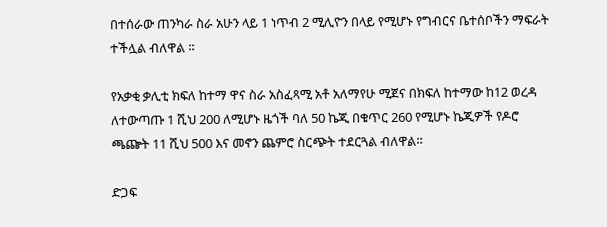በተሰራው ጠንካራ ስራ አሁን ላይ 1 ነጥብ 2 ሚሊዮን በላይ የሚሆኑ የግብርና ቤተሰቦችን ማፍራት ተችሏል ብለዋል ።

የአቃቂ ቃሊቲ ክፍለ ከተማ ዋና ስራ አስፈጻሚ አቶ አለማየሁ ሚጀና በክፍለ ከተማው ከ12 ወረዳ ለተውጣጡ 1 ሺህ 200 ለሚሆኑ ዜጎች ባለ 50 ኬጂ በቁጥር 260 የሚሆኑ ኬጂዎች የዶሮ ጫጬት 11 ሺህ 500 እና መኖን ጨምሮ ስርጭት ተደርጓል ብለዋል።

ድጋፍ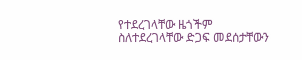የተደረገላቸው ዜጎችም ስለተደረገላቸው ድጋፍ መደሰታቸውን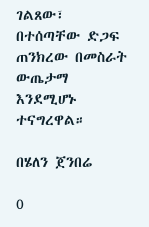ገልጸው፣ በተሰጣቸው ድጋፍ ጠንክረው በመስራት ውጤታማ እንደሚሆኑ ተናግረዋል።

በሄለን ጀንበሬ

0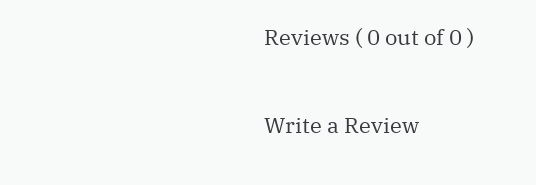Reviews ( 0 out of 0 )

Write a Review